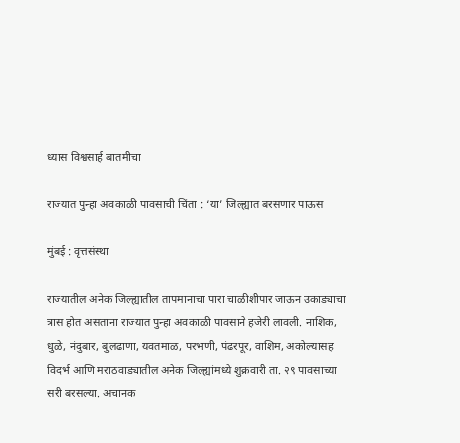ध्यास विश्वसार्ह बातमीचा

राज्यात पुन्हा अवकाळी पावसाची चिंता : ‘या’ जिल्ह्यात बरसणार पाऊस

मुंबई : वृत्तसंस्था

राज्यातील अनेक जिल्ह्यातील तापमानाचा पारा चाळीशीपार जाऊन उकाड्याचा त्रास होत असताना राज्यात पुन्हा अवकाळी पावसाने हजेरी लावली. नाशिक, धुळे, नंदुबार, बुलढाणा, यवतमाळ, परभणी, पंढरपूर, वाशिम, अकोल्यासह विदर्भ आणि मराठवाड्यातील अनेक जिल्ह्यांमध्ये शुक्रवारी ता. २९ पावसाच्या सरी बरसल्या. अचानक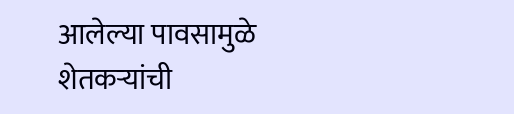आलेल्या पावसामुळे शेतकऱ्यांची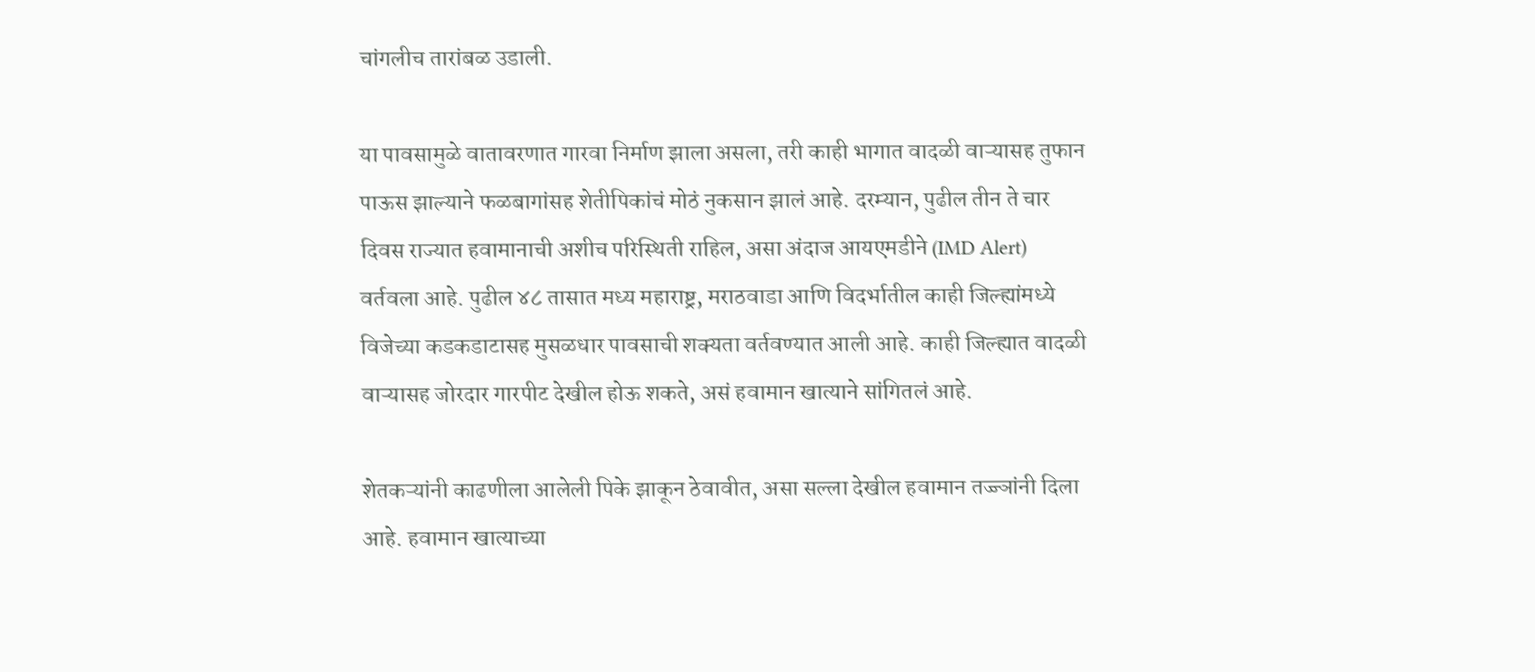चांगलीच तारांबळ उडाली.

या पावसामुळे वातावरणात गारवा निर्माण झाला असला, तरी काही भागात वादळी वाऱ्यासह तुफान पाऊस झाल्याने फळबागांसह शेतीपिकांचं मोठं नुकसान झालं आहे. दरम्यान, पुढील तीन ते चार दिवस राज्यात हवामानाची अशीच परिस्थिती राहिल, असा अंदाज आयएमडीने (IMD Alert) वर्तवला आहे. पुढील ४८ तासात मध्य महाराष्ट्र, मराठवाडा आणि विदर्भातील काही जिल्ह्यांमध्ये विजेच्या कडकडाटासह मुसळधार पावसाची शक्यता वर्तवण्यात आली आहे. काही जिल्ह्यात वादळी वाऱ्यासह जोरदार गारपीट देखील होऊ शकते, असं हवामान खात्याने सांगितलं आहे.

शेतकऱ्यांनी काढणीला आलेली पिके झाकून ठेवावीत, असा सल्ला देखील हवामान तज्ज्ञांनी दिला आहे. हवामान खात्याच्या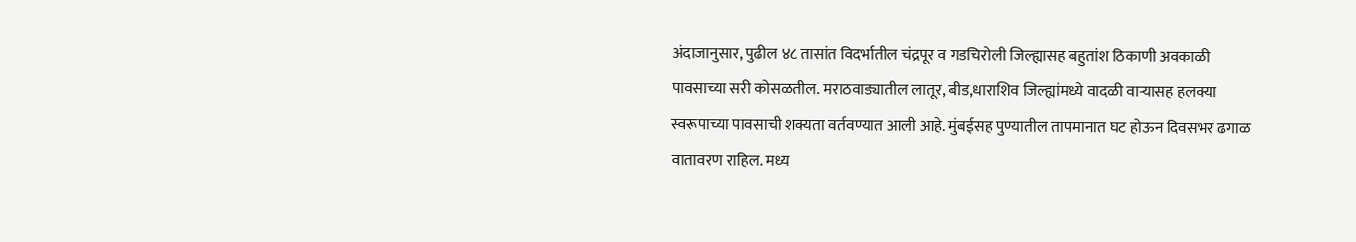अंदाजानुसार, पुढील ४८ तासांत विदर्भातील चंद्रपूर व गडचिरोली जिल्ह्यासह बहुतांश ठिकाणी अवकाळी पावसाच्या सरी कोसळतील. मराठवाड्यातील लातूर, बीड,धाराशिव जिल्ह्यांमध्ये वादळी वाऱ्यासह हलक्या स्वरूपाच्या पावसाची शक्यता वर्तवण्यात आली आहे. मुंबईसह पुण्यातील तापमानात घट होऊन दिवसभर ढगाळ वातावरण राहिल. मध्य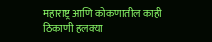महाराष्ट्र आणि कोकणातील काही ठिकाणी हलक्या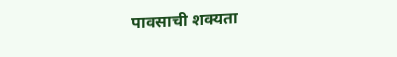पावसाची शक्यता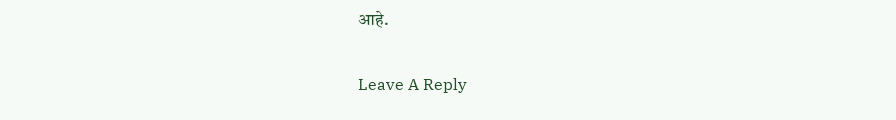आहे.

Leave A Reply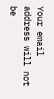Your email address will not be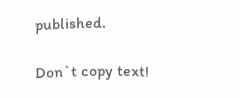published.

Don`t copy text!